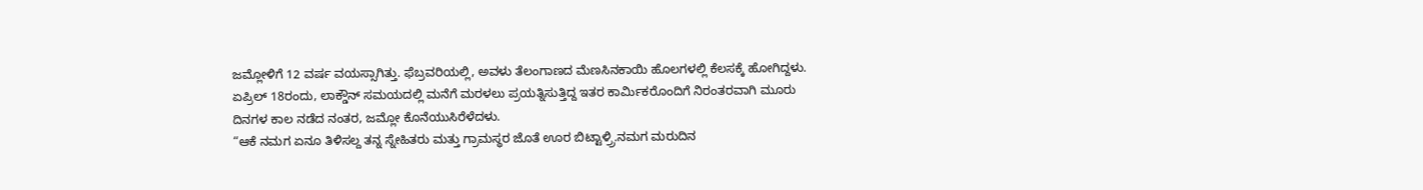ಜಮ್ಲೋಳಿಗೆ 12 ವರ್ಷ ವಯಸ್ಸಾಗಿತ್ತು. ಫೆಬ್ರವರಿಯಲ್ಲಿ, ಅವಳು ತೆಲಂಗಾಣದ ಮೆಣಸಿನಕಾಯಿ ಹೊಲಗಳಲ್ಲಿ ಕೆಲಸಕ್ಕೆ ಹೋಗಿದ್ದಳು. ಏಪ್ರಿಲ್ 18ರಂದು, ಲಾಕ್ಡೌನ್ ಸಮಯದಲ್ಲಿ ಮನೆಗೆ ಮರಳಲು ಪ್ರಯತ್ನಿಸುತ್ತಿದ್ದ ಇತರ ಕಾರ್ಮಿಕರೊಂದಿಗೆ ನಿರಂತರವಾಗಿ ಮೂರು ದಿನಗಳ ಕಾಲ ನಡೆದ ನಂತರ, ಜಮ್ಲೋ ಕೊನೆಯುಸಿರೆಳೆದಳು.
“ಆಕೆ ನಮಗ ಏನೂ ತಿಳಿಸಲ್ದ ತನ್ನ ಸ್ನೇಹಿತರು ಮತ್ತು ಗ್ರಾಮಸ್ಥರ ಜೊತೆ ಊರ ಬಿಟ್ಟಾಳ್ರ್ರಿ.ನಮಗ ಮರುದಿನ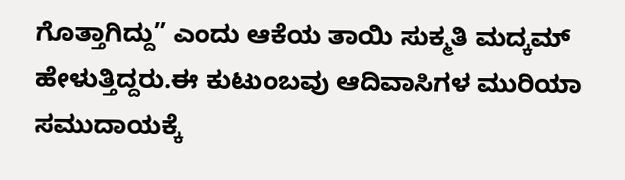ಗೊತ್ತಾಗಿದ್ದು” ಎಂದು ಆಕೆಯ ತಾಯಿ ಸುಕ್ಮತಿ ಮದ್ಕಮ್ ಹೇಳುತ್ತಿದ್ದರು.ಈ ಕುಟುಂಬವು ಆದಿವಾಸಿಗಳ ಮುರಿಯಾ ಸಮುದಾಯಕ್ಕೆ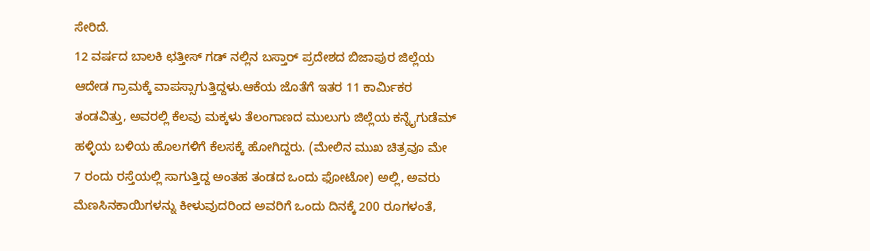ಸೇರಿದೆ.
12 ವರ್ಷದ ಬಾಲಕಿ ಛತ್ತೀಸ್ ಗಡ್ ನಲ್ಲಿನ ಬಸ್ತಾರ್ ಪ್ರದೇಶದ ಬಿಜಾಪುರ ಜಿಲ್ಲೆಯ ಆದೇಡ ಗ್ರಾಮಕ್ಕೆ ವಾಪಸ್ಸಾಗುತ್ತಿದ್ದಳು.ಆಕೆಯ ಜೊತೆಗೆ ಇತರ 11 ಕಾರ್ಮಿಕರ ತಂಡವಿತ್ತು, ಅವರಲ್ಲಿ ಕೆಲವು ಮಕ್ಕಳು ತೆಲಂಗಾಣದ ಮುಲುಗು ಜಿಲ್ಲೆಯ ಕನ್ನೈಗುಡೆಮ್ ಹಳ್ಳಿಯ ಬಳಿಯ ಹೊಲಗಳಿಗೆ ಕೆಲಸಕ್ಕೆ ಹೋಗಿದ್ದರು. (ಮೇಲಿನ ಮುಖ ಚಿತ್ರವೂ ಮೇ 7 ರಂದು ರಸ್ತೆಯಲ್ಲಿ ಸಾಗುತ್ತಿದ್ದ ಅಂತಹ ತಂಡದ ಒಂದು ಫೋಟೋ) ಅಲ್ಲಿ, ಅವರು ಮೆಣಸಿನಕಾಯಿಗಳನ್ನು ಕೀಳುವುದರಿಂದ ಅವರಿಗೆ ಒಂದು ದಿನಕ್ಕೆ 200 ರೂಗಳಂತೆ,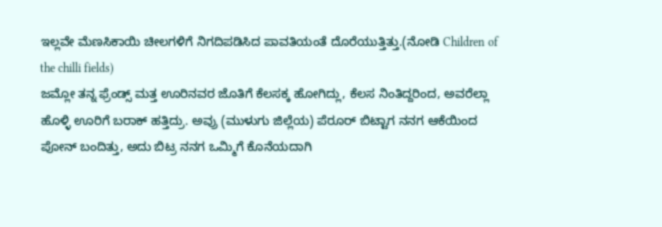ಇಲ್ಲವೇ ಮೆಣಸಿಕಾಯಿ ಚೀಲಗಳಿಗೆ ನಿಗದಿಪಡಿಸಿದ ಪಾವತಿಯಂತೆ ದೊರೆಯುತ್ತಿತ್ತು.(ನೋಡಿ Children of the chilli fields)
ಜಮ್ಲೋ ತನ್ನ ಫ್ರೆಂಡ್ಸ್ ಮತ್ತ ಊರಿನವರ ಜೊತಿಗೆ ಕೆಲಸಕ್ಕ ಹೋಗಿದ್ಲು, ಕೆಲಸ ನಿಂತಿದ್ದರಿಂದ, ಅವರೆಲ್ಲಾ ಹೊಳ್ಳಿ ಊರಿಗೆ ಬರಾಕ್ ಹತ್ತಿದ್ರು. ಅವ್ರು (ಮುಳುಗು ಜಿಲ್ಲೆಯ) ಪೆರೂರ್ ಬಿಟ್ಟಾಗ ನನಗ ಆಕೆಯಿಂದ ಪೋನ್ ಬಂದಿತ್ತು, ಅದು ಬಿಟ್ರ ನನಗ ಒಮ್ಮಿಗೆ ಕೊನೆಯದಾಗಿ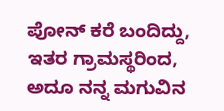ಪೋನ್ ಕರೆ ಬಂದಿದ್ದು, ಇತರ ಗ್ರಾಮಸ್ಥರಿಂದ, ಅದೂ ನನ್ನ ಮಗುವಿನ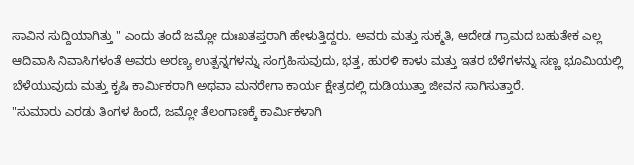ಸಾವಿನ ಸುದ್ದಿಯಾಗಿತ್ತು " ಎಂದು ತಂದೆ ಜಮ್ಲೋ ದುಃಖತಪ್ತರಾಗಿ ಹೇಳುತ್ತಿದ್ದರು. ಅವರು ಮತ್ತು ಸುಕ್ಮತಿ, ಆದೇಡ ಗ್ರಾಮದ ಬಹುತೇಕ ಎಲ್ಲ ಆದಿವಾಸಿ ನಿವಾಸಿಗಳಂತೆ ಅವರು ಅರಣ್ಯ ಉತ್ಪನ್ನಗಳನ್ನು ಸಂಗ್ರಹಿಸುವುದು, ಭತ್ತ, ಹುರಳಿ ಕಾಳು ಮತ್ತು ಇತರ ಬೆಳೆಗಳನ್ನು ಸಣ್ಣ ಭೂಮಿಯಲ್ಲಿ ಬೆಳೆಯುವುದು ಮತ್ತು ಕೃಷಿ ಕಾರ್ಮಿಕರಾಗಿ ಅಥವಾ ಮನರೇಗಾ ಕಾರ್ಯ ಕ್ಷೇತ್ರದಲ್ಲಿ ದುಡಿಯುತ್ತಾ ಜೀವನ ಸಾಗಿಸುತ್ತಾರೆ.
"ಸುಮಾರು ಎರಡು ತಿಂಗಳ ಹಿಂದೆ, ಜಮ್ಲೋ ತೆಲಂಗಾಣಕ್ಕೆ ಕಾರ್ಮಿಕಳಾಗಿ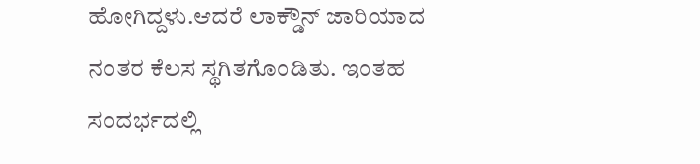ಹೋಗಿದ್ದಳು.ಆದರೆ ಲಾಕ್ಡೌನ್ ಜಾರಿಯಾದ ನಂತರ ಕೆಲಸ ಸ್ಥಗಿತಗೊಂಡಿತು. ಇಂತಹ ಸಂದರ್ಭದಲ್ಲಿ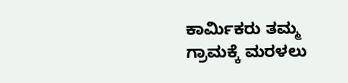ಕಾರ್ಮಿಕರು ತಮ್ಮ ಗ್ರಾಮಕ್ಕೆ ಮರಳಲು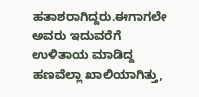ಹತಾಶರಾಗಿದ್ದರು.ಈಗಾಗಲೇ ಅವರು ಇದುವರೆಗೆ ಉಳಿತಾಯ ಮಾಡಿದ್ದ ಹಣವೆಲ್ಲಾ ಖಾಲಿಯಾಗಿತ್ತು,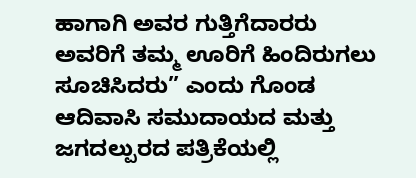ಹಾಗಾಗಿ ಅವರ ಗುತ್ತಿಗೆದಾರರು ಅವರಿಗೆ ತಮ್ಮ ಊರಿಗೆ ಹಿಂದಿರುಗಲು ಸೂಚಿಸಿದರು” ಎಂದು ಗೊಂಡ ಆದಿವಾಸಿ ಸಮುದಾಯದ ಮತ್ತು ಜಗದಲ್ಪುರದ ಪತ್ರಿಕೆಯಲ್ಲಿ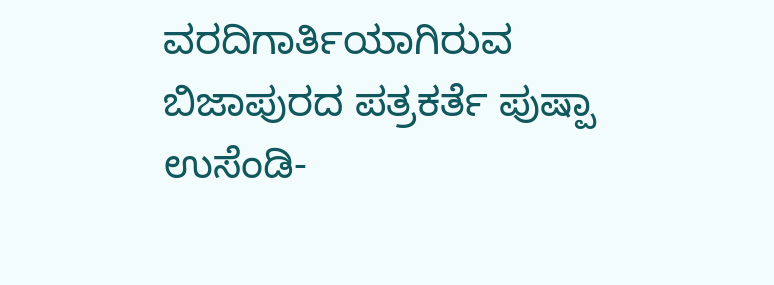ವರದಿಗಾರ್ತಿಯಾಗಿರುವ ಬಿಜಾಪುರದ ಪತ್ರಕರ್ತೆ ಪುಷ್ಪಾ ಉಸೆಂಡಿ-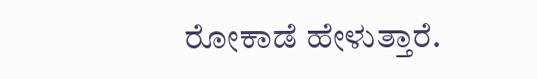ರೋಕಾಡೆ ಹೇಳುತ್ತಾರೆ.